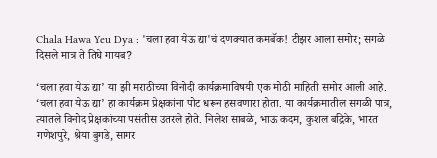Chala Hawa Yeu Dya : 'चला हवा येऊ द्या'चं दणक्यात कमबॅक! टीझर आला समोर; सगळे दिसले मात्र ते तिघे गायब?

‘चला हवा येऊ द्या’ या झी मराठीच्या विनोदी कार्यक्रमाविषयी एक मोठी माहिती समोर आली आहे. ‘चला हवा येऊ द्या’ हा कार्यक्रम प्रेक्षकांना पोट धरून हसवणारा होता. या कार्यक्रमातील सगळी पात्र, त्यातले विनोद प्रेक्षकांच्या पसंतीस उतरले होते. निलेश साबळे, भाऊ कदम, कुशल बद्रिके, भारत गणेशपुरे, श्रेया बुगडे, सागर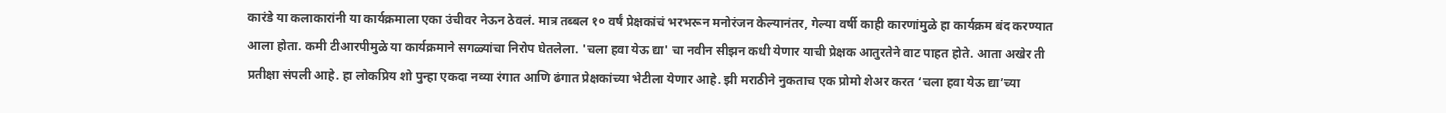कारंडे या कलाकारांनी या कार्यक्रमाला एका उंचीवर नेऊन ठेवलं. मात्र तब्बल १० वर्षं प्रेक्षकांचं भरभरून मनोरंजन केल्यानंतर, गेल्या वर्षी काही कारणांमुळे हा कार्यक्रम बंद करण्यात आला होता. कमी टीआरपीमुळे या कार्यक्रमाने सगळ्यांचा निरोप घेतलेला. 'चला हवा येऊ द्या' चा नवीन सीझन कधी येणार याची प्रेक्षक आतुरतेने वाट पाहत होते. आता अखेर ती प्रतीक्षा संपली आहे. हा लोकप्रिय शो पुन्हा एकदा नव्या रंगात आणि ढंगात प्रेक्षकांच्या भेटीला येणार आहे. झी मराठीने नुकताच एक प्रोमो शेअर करत ‘चला हवा येऊ द्या’च्या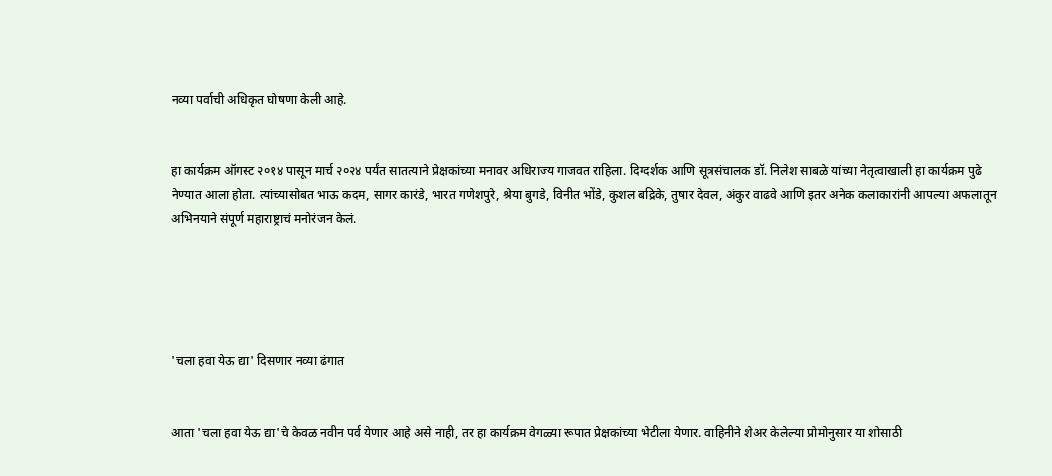नव्या पर्वाची अधिकृत घोषणा केली आहे.


हा कार्यक्रम ऑगस्ट २०१४ पासून मार्च २०२४ पर्यंत सातत्याने प्रेक्षकांच्या मनावर अधिराज्य गाजवत राहिला. दिग्दर्शक आणि सूत्रसंचालक डॉ. निलेश साबळे यांच्या नेतृत्वाखाली हा कार्यक्रम पुढे नेण्यात आला होता. त्यांच्यासोबत भाऊ कदम, सागर कारंडे, भारत गणेशपुरे, श्रेया बुगडे, विनीत भोंडे, कुशल बद्रिके, तुषार देवल, अंकुर वाढवे आणि इतर अनेक कलाकारांनी आपल्या अफलातून अभिनयाने संपूर्ण महाराष्ट्राचं मनोरंजन केलं.





'चला हवा येऊ द्या' दिसणार नव्या ढंगात


आता 'चला हवा येऊ द्या'चे केवळ नवीन पर्व येणार आहे असे नाही, तर हा कार्यक्रम वेगळ्या रूपात प्रेक्षकांच्या भेटीला येणार. वाहिनीने शेअर केलेल्या प्रोमोनुसार या शोसाठी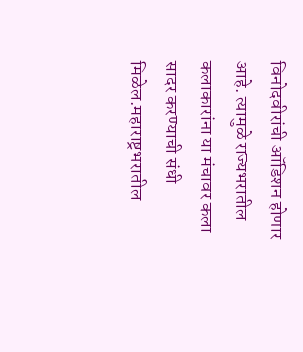विनोदवीरांची ऑडिशन होणार आहे. त्यामुळे राज्यभरातील कलाकारांना या मंचावर कला सादर करण्याची संधी मिळेल.महाराष्ट्रभरातील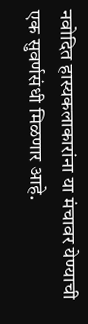नवोदित हास्यकलाकारांना या मंचावर येण्याची एक सुवर्णसंधी मिळणार आहे.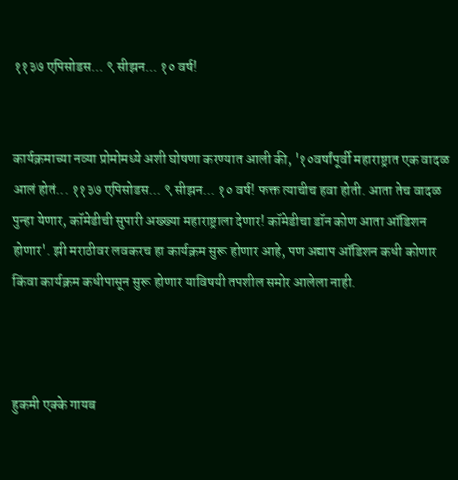११३७ एपिसोडस... ९ सीझन... १० वर्ष!


कार्यक्रमाच्या नव्या प्रोमोमध्ये अशी घोषणा करण्यात आली की, '१०वर्षांपूर्वी महाराष्ट्रात एक वादळ आलं होतं... ११३७ एपिसोडस... ९ सीझन... १० वर्ष! फक्त त्याचीच हवा होती. आता तेच वादळ पुन्हा येणार, कॉमेडीची सुपारी अख्ख्या महाराष्ट्राला देणार! कॉमेडीचा डॉन कोण आता ऑडिशन होणार'. झी मराठीवर लवकरच हा कार्यक्रम सुरू होणार आहे, पण अद्याप ऑडिशन कधी कोणार किंवा कार्यक्रम कधीपासून सुरू होणार याविषयी तपशील समोर आलेला नाही.



हुकमी एक्के गायब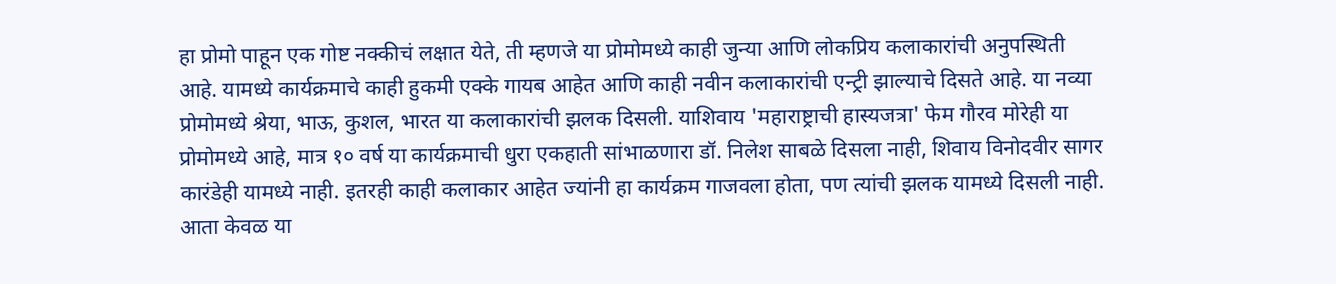हा प्रोमो पाहून एक गोष्ट नक्कीचं लक्षात येते, ती म्हणजे या प्रोमोमध्ये काही जुन्या आणि लोकप्रिय कलाकारांची अनुपस्थिती आहे. यामध्ये कार्यक्रमाचे काही हुकमी एक्के गायब आहेत आणि काही नवीन कलाकारांची एन्ट्री झाल्याचे दिसते आहे. या नव्या प्रोमोमध्ये श्रेया, भाऊ, कुशल, भारत या कलाकारांची झलक दिसली. याशिवाय 'महाराष्ट्राची हास्यजत्रा' फेम गौरव मोरेही या प्रोमोमध्ये आहे, मात्र १० वर्ष या कार्यक्रमाची धुरा एकहाती सांभाळणारा डॉ. निलेश साबळे दिसला नाही, शिवाय विनोदवीर सागर कारंडेही यामध्ये नाही. इतरही काही कलाकार आहेत ज्यांनी हा कार्यक्रम गाजवला होता, पण त्यांची झलक यामध्ये दिसली नाही. आता केवळ या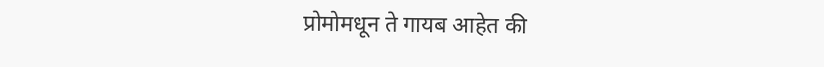प्रोमोमधून ते गायब आहेत की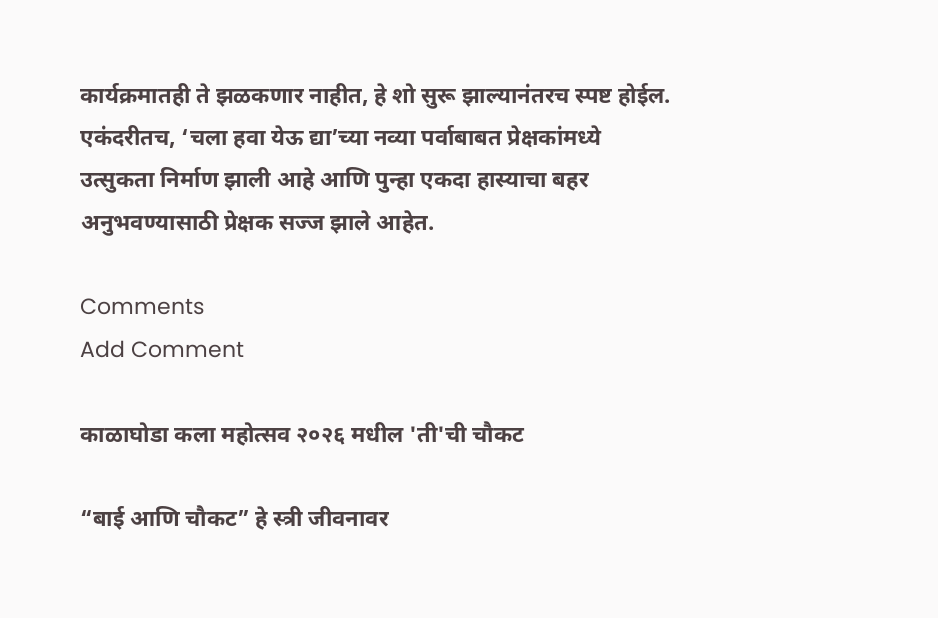कार्यक्रमातही ते झळकणार नाहीत, हे शो सुरू झाल्यानंतरच स्पष्ट होईल. एकंदरीतच, ‘चला हवा येऊ द्या’च्या नव्या पर्वाबाबत प्रेक्षकांमध्ये उत्सुकता निर्माण झाली आहे आणि पुन्हा एकदा हास्याचा बहर अनुभवण्यासाठी प्रेक्षक सज्ज झाले आहेत.

Comments
Add Comment

काळाघोडा कला महोत्सव २०२६ मधील 'ती'ची चौकट

“बाई आणि चौकट” हे स्त्री जीवनावर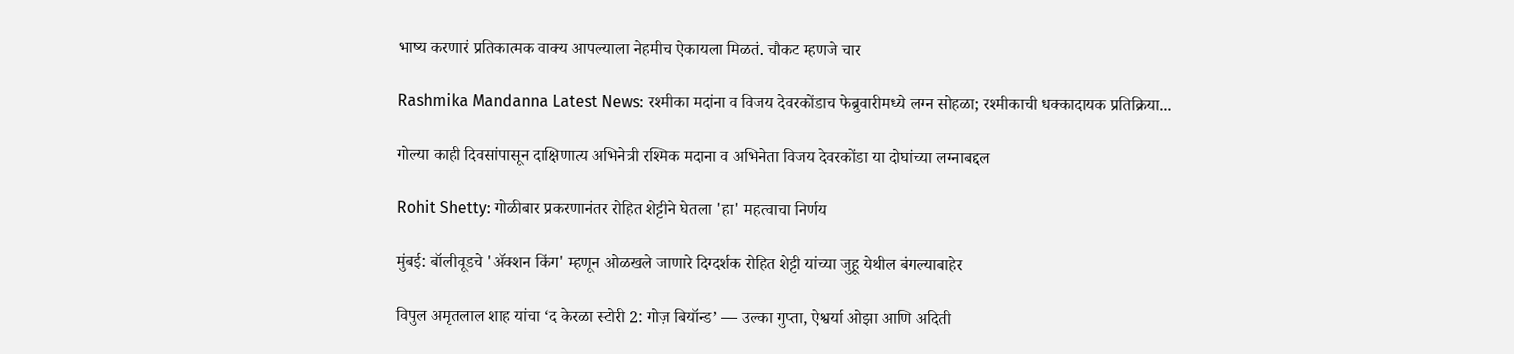भाष्य करणारं प्रतिकात्मक वाक्य आपल्याला नेहमीच ऐकायला मिळतं. चौकट म्हणजे चार

Rashmika Mandanna Latest News: रश्मीका मदांना व विजय देवरकोंडाच फेब्रुवारीमध्ये लग्न सोहळा; रश्मीकाची धक्कादायक प्रतिक्रिया...

गोल्या काही दिवसांपासून दाक्षिणात्य अभिनेत्री रश्मिक मदाना व अभिनेता विजय देवरकोंडा या दोघांच्या लग्नाबद्दल

Rohit Shetty: गोळीबार प्रकरणानंतर रोहित शेट्टीने घेतला 'हा' महत्वाचा निर्णय

मुंबई: बॉलीवूडचे 'ॲक्शन किंग' म्हणून ओळखले जाणारे दिग्दर्शक रोहित शेट्टी यांच्या जुहू येथील बंगल्याबाहेर

विपुल अमृतलाल शाह यांचा ‘द केरळा स्टोरी 2: गोज़ बियॉन्ड’ — उल्का गुप्ता, ऐश्वर्या ओझा आणि अदिती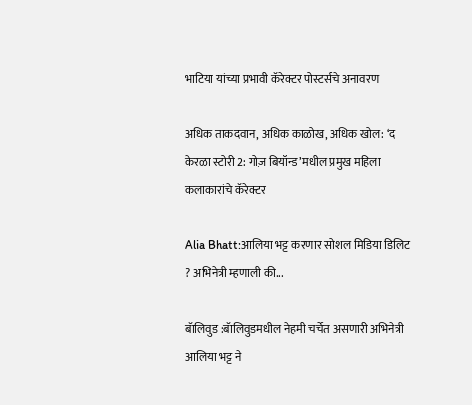भाटिया यांच्या प्रभावी कॅरेक्टर पोस्टर्सचे अनावरण

अधिक ताकदवान, अधिक काळोख, अधिक खोल: ‘द केरळा स्टोरी 2: गोज़ बियॉन्ड’मधील प्रमुख महिला कलाकारांचे कॅरेक्टर

Alia Bhatt:आलिया भट्ट करणार सोशल मिडिया डिलिट ? अभिनेत्री म्हणाली की...

बॅालिवुड :बॅालिवुडमधील नेहमी चर्चेत असणारी अभिनेत्री आलिया भट्ट ने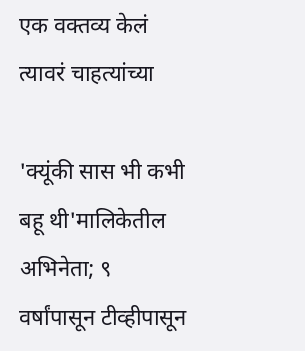एक वक्तव्य केलं त्यावरं चाहत्यांच्या

'क्यूंकी सास भी कभी बहू थी'मालिकेतील अभिनेता; ९ वर्षांपासून टीव्हीपासून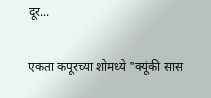दूर...

एकता कपूरच्या शोमध्ये "क्यूंकी सास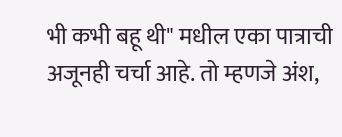भी कभी बहू थी" मधील एका पात्राची अजूनही चर्चा आहे. तो म्हणजे अंश,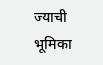ज्याची भूमिका